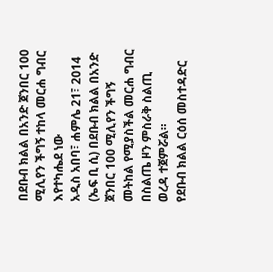በደቡብ ክልል በአንድ ጀንበር 100 ሚሊየን ችግኝ ተከላ መርሐ ግብር እየተካሔደ ነው
አዲስ አበባ፣ ሐምሌ 21፣ 2014 (ኤፍ ቢ ሲ) በደቡብ ክልል በአንድ ጀንበር 100 ሚሊየን ችግኝ መትከል የሚያስችል መርሐ ግብር በስልጤ ዞን ምስራቅ ስልጢ ወረዳ ተጀምሯል።
የደቡብ ክልል ርዕሰ መስተዳድር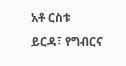አቶ ርስቱ ይርዳ፣ የግብርና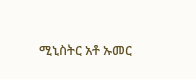ሚኒስትር አቶ ኡመር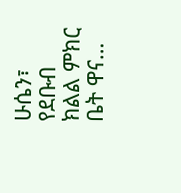ሁሴን፣ የደቡብ ክልል ምክር ቤት ዋና…